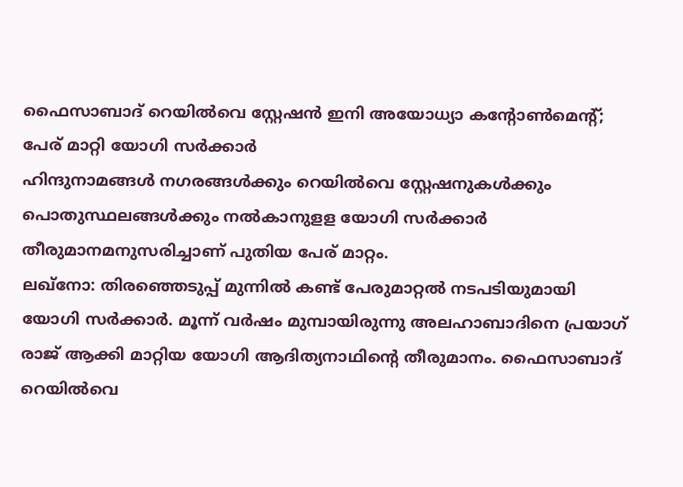ഫൈസാബാദ് റെയിൽവെ സ്റ്റേഷൻ ഇനി അയോധ്യാ കന്റോൺമെന്റ്; പേര് മാറ്റി യോഗി സർക്കാർ
ഹിന്ദുനാമങ്ങൾ നഗരങ്ങൾക്കും റെയിൽവെ സ്റ്റേഷനുകൾക്കും പൊതുസ്ഥലങ്ങൾക്കും നൽകാനുളള യോഗി സർക്കാർ തീരുമാനമനുസരിച്ചാണ് പുതിയ പേര് മാറ്റം.
ലഖ്നോ: തിരഞ്ഞെടുപ്പ് മുന്നിൽ കണ്ട് പേരുമാറ്റൽ നടപടിയുമായി യോഗി സർക്കാർ. മൂന്ന് വർഷം മുമ്പായിരുന്നു അലഹാബാദിനെ പ്രയാഗ് രാജ് ആക്കി മാറ്റിയ യോഗി ആദിത്യനാഥിന്റെ തീരുമാനം. ഫൈസാബാദ് റെയിൽവെ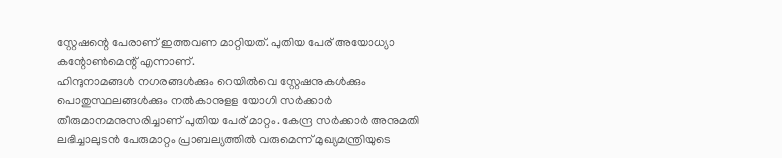സ്റ്റേഷന്റെ പേരാണ് ഇത്തവണ മാറ്റിയത്. പുതിയ പേര് അയോധ്യാ കന്റോൺമെന്റ് എന്നാണ്.
ഹിന്ദുനാമങ്ങൾ നഗരങ്ങൾക്കും റെയിൽവെ സ്റ്റേഷനുകൾക്കും പൊതുസ്ഥലങ്ങൾക്കും നൽകാനുളള യോഗി സർക്കാർ തീരുമാനമനുസരിച്ചാണ് പുതിയ പേര് മാറ്റം. കേന്ദ്ര സർക്കാർ അനുമതി ലഭിച്ചാലുടൻ പേരുമാറ്റം പ്രാബല്യത്തിൽ വരുമെന്ന് മുഖ്യമന്ത്രിയുടെ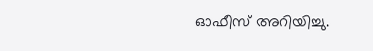ഓഫീസ് അറിയിച്ചു.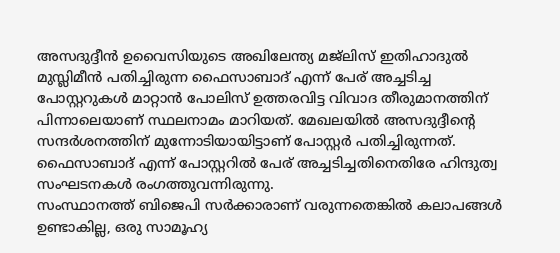അസദുദ്ദീൻ ഉവൈസിയുടെ അഖിലേന്ത്യ മജ്ലിസ് ഇതിഹാദുൽ മുസ്ലിമീൻ പതിച്ചിരുന്ന ഫൈസാബാദ് എന്ന് പേര് അച്ചടിച്ച പോസ്റ്ററുകൾ മാറ്റാൻ പോലിസ് ഉത്തരവിട്ട വിവാദ തീരുമാനത്തിന് പിന്നാലെയാണ് സ്ഥലനാമം മാറിയത്. മേഖലയിൽ അസദുദ്ദീന്റെ സന്ദർശനത്തിന് മുന്നോടിയായിട്ടാണ് പോസ്റ്റർ പതിച്ചിരുന്നത്. ഫൈസാബാദ് എന്ന് പോസ്റ്ററിൽ പേര് അച്ചടിച്ചതിനെതിരേ ഹിന്ദുത്വ സംഘടനകൾ രംഗത്തുവന്നിരുന്നു.
സംസ്ഥാനത്ത് ബിജെപി സർക്കാരാണ് വരുന്നതെങ്കിൽ കലാപങ്ങൾ ഉണ്ടാകില്ല, ഒരു സാമൂഹ്യ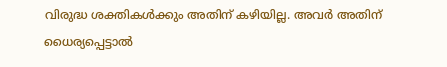വിരുദ്ധ ശക്തികൾക്കും അതിന് കഴിയില്ല. അവർ അതിന് ധൈര്യപ്പെട്ടാൽ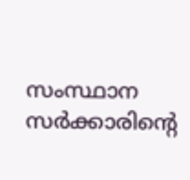സംസ്ഥാന സർക്കാരിന്റെ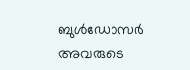ബുൾഡോസർ അവരുടെ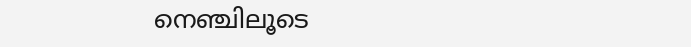നെഞ്ചിലൂടെ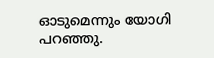ഓടുമെന്നും യോഗി പറഞ്ഞു.